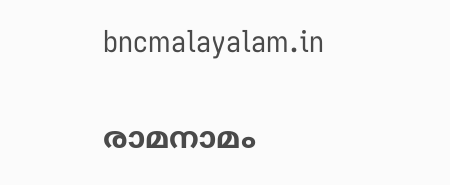bncmalayalam.in

രാമനാമം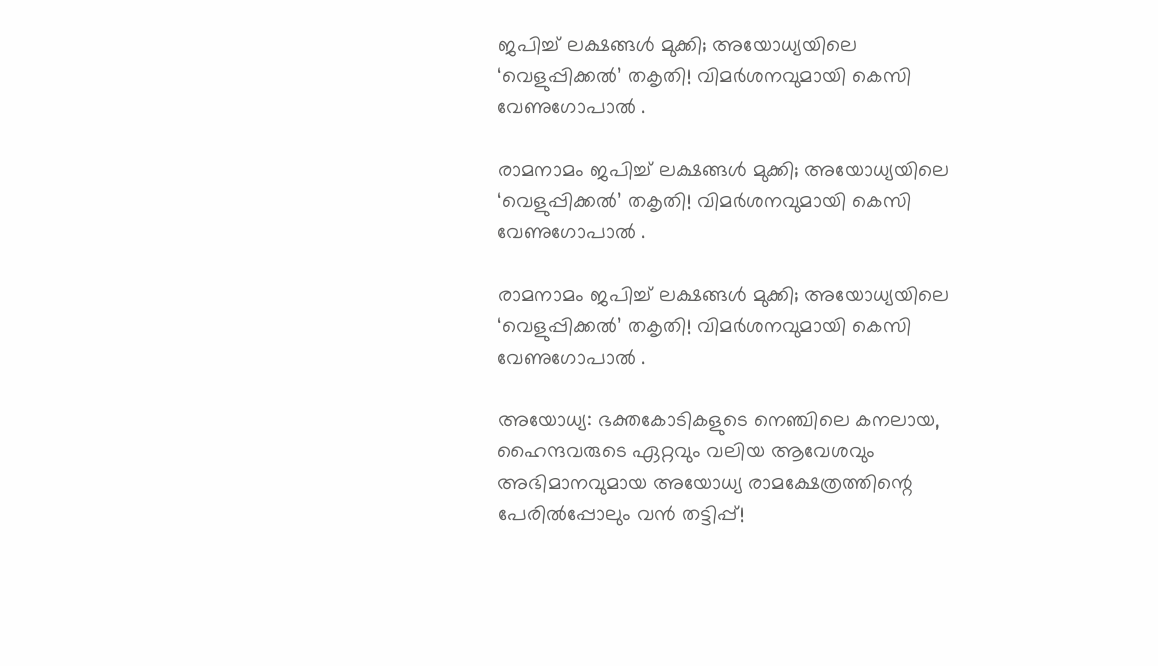ജപിച്ച് ലക്ഷങ്ങൾ മുക്കി; അയോധ്യയിലെ ‘വെളുപ്പിക്കൽ’ തകൃതി! വിമർശനവുമായി കെസി വേണുഗോപാൽ .

രാമനാമം ജപിച്ച് ലക്ഷങ്ങൾ മുക്കി; അയോധ്യയിലെ ‘വെളുപ്പിക്കൽ’ തകൃതി! വിമർശനവുമായി കെസി വേണുഗോപാൽ .

രാമനാമം ജപിച്ച് ലക്ഷങ്ങൾ മുക്കി; അയോധ്യയിലെ ‘വെളുപ്പിക്കൽ’ തകൃതി! വിമർശനവുമായി കെസി വേണുഗോപാൽ .

അയോധ്യ: ഭക്തകോടികളുടെ നെഞ്ചിലെ കനലായ, ഹൈന്ദവരുടെ ഏറ്റവും വലിയ ആവേശവും അഭിമാനവുമായ അയോധ്യ രാമക്ഷേത്രത്തിന്റെ പേരിൽപ്പോലും വൻ തട്ടിപ്പ്!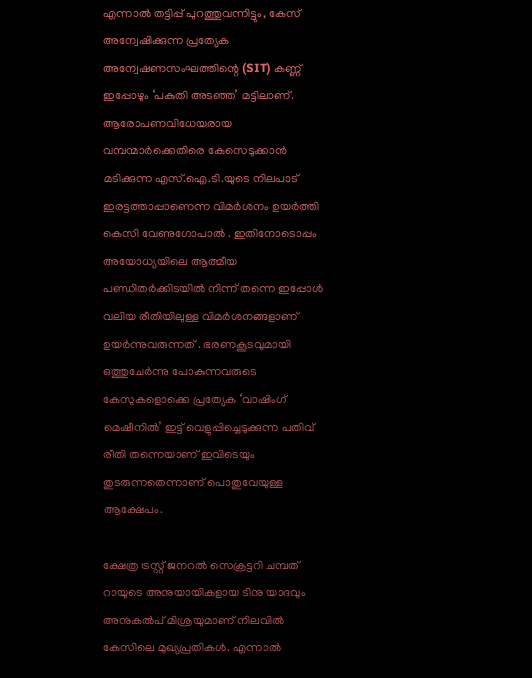എന്നാൽ തട്ടിപ്പ് പുറത്തുവന്നിട്ടും, കേസ് അന്വേഷിക്കുന്ന പ്രത്യേക അന്വേഷണസംഘത്തിന്റെ (SIT) കണ്ണ് ഇപ്പോഴും ‘പകുതി അടഞ്ഞ’ മട്ടിലാണ്. ആരോപണവിധേയരായ വമ്പന്മാർക്കെതിരെ കേസെടുക്കാൻ മടിക്കുന്ന എസ്.ഐ.ടി.യുടെ നിലപാട് ഇരട്ടത്താപ്പാണെന്ന വിമർശനം ഉയർത്തി കെസി വേണുഗോപാൽ . ഇതിനോടൊപ്പം അയോധ്യയിലെ ആത്മീയ പണ്ഡിതർക്കിടയിൽ നിന്ന് തന്നെ ഇപ്പോൾ വലിയ രീതിയിലുള്ള വിമർശനങ്ങളാണ് ഉയർന്നുവരുന്നത് . ഭരണകൂടവുമായി ഒത്തുചേർന്നു പോകുന്നവരുടെ കേസുകളൊക്കെ പ്രത്യേക ‘വാഷിംഗ് മെഷീനിൽ’ ഇട്ട് വെളുപ്പിച്ചെടുക്കുന്ന പതിവ് രീതി തന്നെയാണ് ഇവിടെയും തുടരുന്നതെന്നാണ് പൊതുവേയുള്ള ആക്ഷേപം.

ക്ഷേത്ര ട്രസ്റ്റ് ജനറൽ സെക്രട്ടറി ചമ്പത് റായുടെ അനുയായികളായ ടിനു യാദവും അനുകൽപ് മിശ്രയുമാണ് നിലവിൽ കേസിലെ മുഖ്യപ്രതികൾ. എന്നാൽ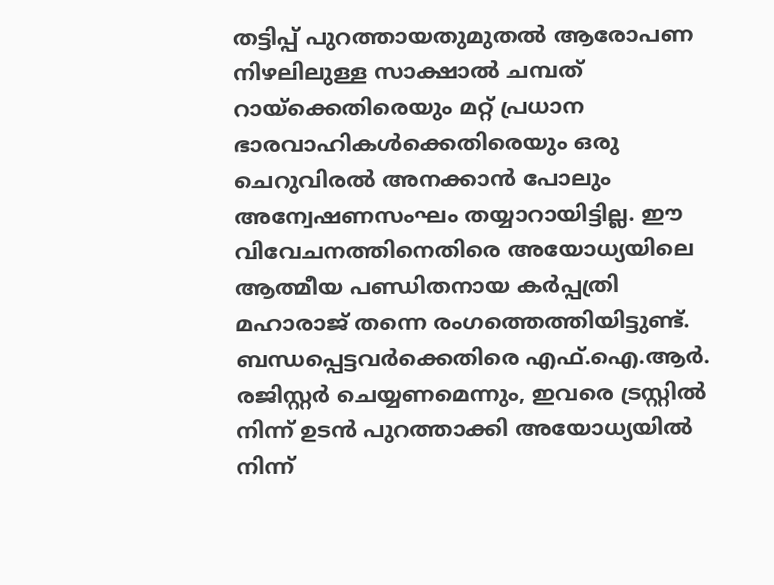തട്ടിപ്പ് പുറത്തായതുമുതൽ ആരോപണ നിഴലിലുള്ള സാക്ഷാൽ ചമ്പത് റായ്ക്കെതിരെയും മറ്റ് പ്രധാന ഭാരവാഹികൾക്കെതിരെയും ഒരു ചെറുവിരൽ അനക്കാൻ പോലും അന്വേഷണസംഘം തയ്യാറായിട്ടില്ല. ഈ വിവേചനത്തിനെതിരെ അയോധ്യയിലെ ആത്മീയ പണ്ഡിതനായ കർപ്പത്രി മഹാരാജ് തന്നെ രംഗത്തെത്തിയിട്ടുണ്ട്. ബന്ധപ്പെട്ടവർക്കെതിരെ എഫ്‌.ഐ.ആർ. രജിസ്റ്റർ ചെയ്യണമെന്നും, ഇവരെ ട്രസ്റ്റിൽ നിന്ന് ഉടൻ പുറത്താക്കി അയോധ്യയിൽ നിന്ന്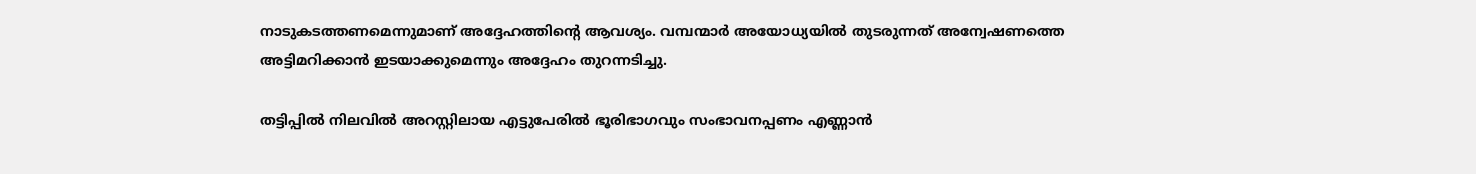നാടുകടത്തണമെന്നുമാണ് അദ്ദേഹത്തിന്റെ ആവശ്യം. വമ്പന്മാർ അയോധ്യയിൽ തുടരുന്നത് അന്വേഷണത്തെ അട്ടിമറിക്കാൻ ഇടയാക്കുമെന്നും അദ്ദേഹം തുറന്നടിച്ചു.

തട്ടിപ്പിൽ നിലവിൽ അറസ്റ്റിലായ എട്ടുപേരിൽ ഭൂരിഭാഗവും സംഭാവനപ്പണം എണ്ണാൻ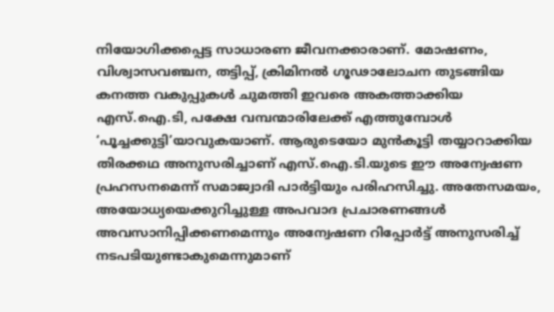നിയോഗിക്കപ്പെട്ട സാധാരണ ജീവനക്കാരാണ്. മോഷണം, വിശ്വാസവഞ്ചന, തട്ടിപ്പ്, ക്രിമിനൽ ഗൂഢാലോചന തുടങ്ങിയ കനത്ത വകുപ്പുകൾ ചുമത്തി ഇവരെ അകത്താക്കിയ എസ്.ഐ.ടി, പക്ഷേ വമ്പന്മാരിലേക്ക് എത്തുമ്പോൾ ‘പൂച്ചക്കുട്ടി’യാവുകയാണ്. ആരുടെയോ മുൻകൂട്ടി തയ്യാറാക്കിയ തിരക്കഥ അനുസരിച്ചാണ് എസ്.ഐ.ടി.യുടെ ഈ അന്വേഷണ പ്രഹസനമെന്ന് സമാജ്വാദി പാർട്ടിയും പരിഹസിച്ചു. അതേസമയം, അയോധ്യയെക്കുറിച്ചുള്ള അപവാദ പ്രചാരണങ്ങൾ അവസാനിപ്പിക്കണമെന്നും അന്വേഷണ റിപ്പോർട്ട് അനുസരിച്ച് നടപടിയുണ്ടാകുമെന്നുമാണ്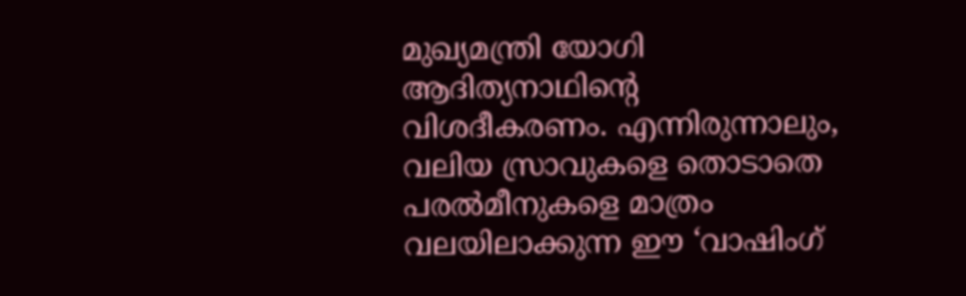മുഖ്യമന്ത്രി യോഗി ആദിത്യനാഥിന്റെ വിശദീകരണം. എന്നിരുന്നാലും, വലിയ സ്രാവുകളെ തൊടാതെ പരൽമീനുകളെ മാത്രം വലയിലാക്കുന്ന ഈ ‘വാഷിംഗ്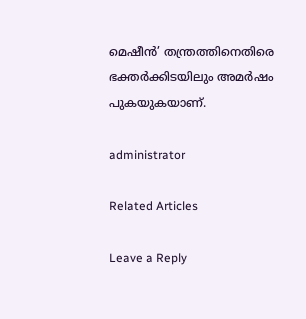മെഷീൻ’ തന്ത്രത്തിനെതിരെ ഭക്തർക്കിടയിലും അമർഷം പുകയുകയാണ്.

administrator

Related Articles

Leave a Reply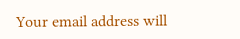Your email address will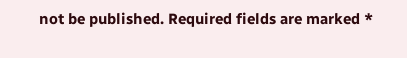not be published. Required fields are marked *